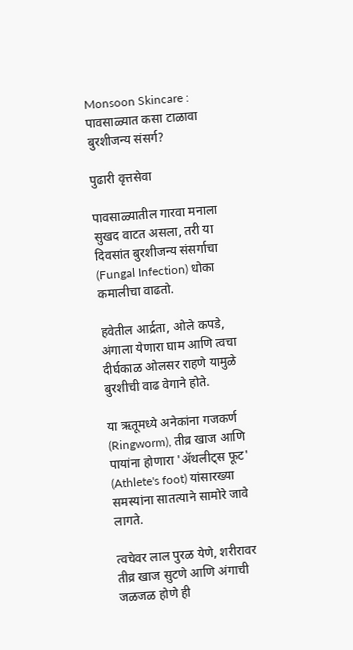Monsoon Skincare : पावसाळ्यात कसा टाळावा बुरशीजन्य संसर्ग?

पुढारी वृत्तसेवा

पावसाळ्यातील गारवा मनाला सुखद वाटत असला, तरी या दिवसांत बुरशीजन्य संसर्गाचा (Fungal Infection) धोका कमालीचा वाढतो.

हवेतील आर्द्रता, ओले कपडे, अंगाला येणारा घाम आणि त्वचा दीर्घकाळ ओलसर राहणे यामुळे बुरशीची वाढ वेगाने होते.

या ऋतूमध्ये अनेकांना गजकर्ण (Ringworm), तीव्र खाज आणि पायांना होणारा 'ॲथलीट्स फूट' (Athlete's foot) यांसारख्या समस्यांना सातत्याने सामोरे जावे लागते.

त्वचेवर लाल पुरळ येणे, शरीरावर तीव्र खाज सुटणे आणि अंगाची जळजळ होणे ही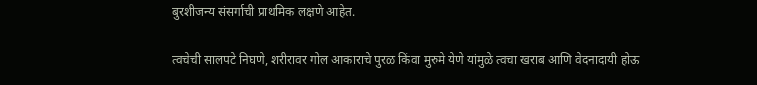बुरशीजन्य संसर्गाची प्राथमिक लक्षणे आहेत.

त्वचेची सालपटे निघणे, शरीरावर गोल आकाराचे पुरळ किंवा मुरुमे येणे यांमुळे त्वचा खराब आणि वेदनादायी होऊ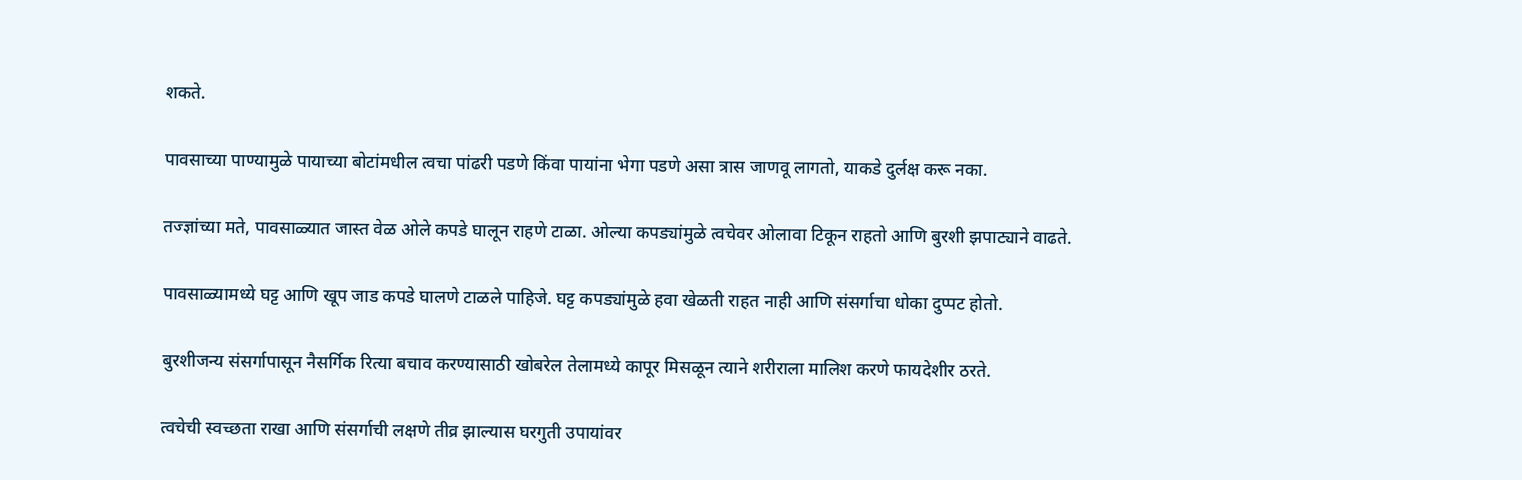शकते.

पावसाच्या पाण्यामुळे पायाच्या बोटांमधील त्वचा पांढरी पडणे किंवा पायांना भेगा पडणे असा त्रास जाणवू लागतो, याकडे दुर्लक्ष करू नका.

तज्ज्ञांच्या मते, पावसाळ्यात जास्त वेळ ओले कपडे घालून राहणे टाळा. ओल्या कपड्यांमुळे त्वचेवर ओलावा टिकून राहतो आणि बुरशी झपाट्याने वाढते.

पावसाळ्यामध्ये घट्ट आणि खूप जाड कपडे घालणे टाळले पाहिजे. घट्ट कपड्यांमुळे हवा खेळती राहत नाही आणि संसर्गाचा धोका दुप्पट होतो.

बुरशीजन्य संसर्गापासून नैसर्गिक रित्या बचाव करण्यासाठी खोबरेल तेलामध्ये कापूर मिसळून त्याने शरीराला मालिश करणे फायदेशीर ठरते.

त्वचेची स्वच्छता राखा आणि संसर्गाची लक्षणे तीव्र झाल्यास घरगुती उपायांवर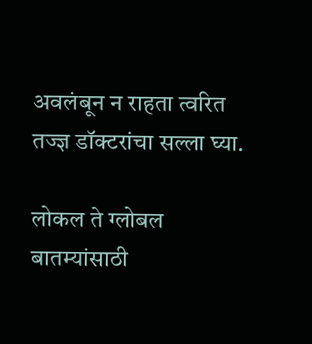अवलंबून न राहता त्वरित तज्ज्ञ डॉक्टरांचा सल्ला घ्या.

लोकल ते ग्लोबल बातम्यांसाठी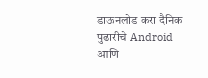डाऊनलोड करा दैनिक पुढारीचे Android आणि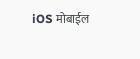iOS मोबाईल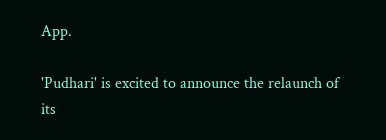App.

'Pudhari' is excited to announce the relaunch of its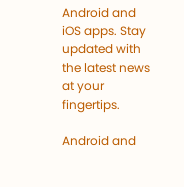Android and iOS apps. Stay updated with the latest news at your fingertips.

Android and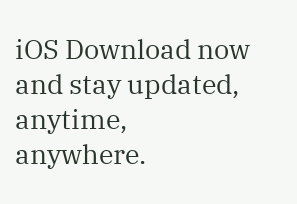iOS Download now and stay updated, anytime, anywhere.